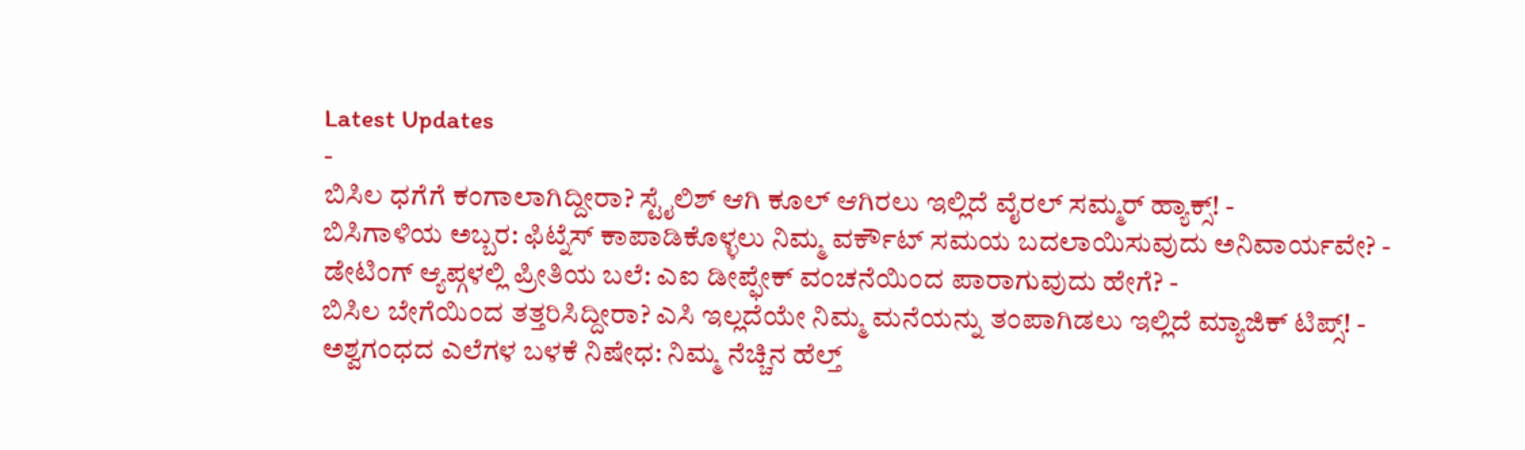Latest Updates
-
ಬಿಸಿಲ ಧಗೆಗೆ ಕಂಗಾಲಾಗಿದ್ದೀರಾ? ಸ್ಟೈಲಿಶ್ ಆಗಿ ಕೂಲ್ ಆಗಿರಲು ಇಲ್ಲಿದೆ ವೈರಲ್ ಸಮ್ಮರ್ ಹ್ಯಾಕ್ಸ್! -
ಬಿಸಿಗಾಳಿಯ ಅಬ್ಬರ: ಫಿಟ್ನೆಸ್ ಕಾಪಾಡಿಕೊಳ್ಳಲು ನಿಮ್ಮ ವರ್ಕೌಟ್ ಸಮಯ ಬದಲಾಯಿಸುವುದು ಅನಿವಾರ್ಯವೇ? -
ಡೇಟಿಂಗ್ ಆ್ಯಪ್ಗಳಲ್ಲಿ ಪ್ರೀತಿಯ ಬಲೆ: ಎಐ ಡೀಪ್ಫೇಕ್ ವಂಚನೆಯಿಂದ ಪಾರಾಗುವುದು ಹೇಗೆ? -
ಬಿಸಿಲ ಬೇಗೆಯಿಂದ ತತ್ತರಿಸಿದ್ದೀರಾ? ಎಸಿ ಇಲ್ಲದೆಯೇ ನಿಮ್ಮ ಮನೆಯನ್ನು ತಂಪಾಗಿಡಲು ಇಲ್ಲಿದೆ ಮ್ಯಾಜಿಕ್ ಟಿಪ್ಸ್! -
ಅಶ್ವಗಂಧದ ಎಲೆಗಳ ಬಳಕೆ ನಿಷೇಧ: ನಿಮ್ಮ ನೆಚ್ಚಿನ ಹೆಲ್ತ್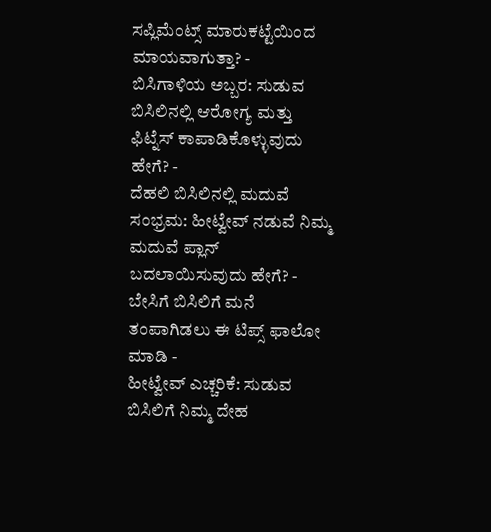ಸಪ್ಲಿಮೆಂಟ್ಸ್ ಮಾರುಕಟ್ಟೆಯಿಂದ ಮಾಯವಾಗುತ್ತಾ? -
ಬಿಸಿಗಾಳಿಯ ಅಬ್ಬರ: ಸುಡುವ ಬಿಸಿಲಿನಲ್ಲಿ ಆರೋಗ್ಯ ಮತ್ತು ಫಿಟ್ನೆಸ್ ಕಾಪಾಡಿಕೊಳ್ಳುವುದು ಹೇಗೆ? -
ದೆಹಲಿ ಬಿಸಿಲಿನಲ್ಲಿ ಮದುವೆ ಸಂಭ್ರಮ: ಹೀಟ್ವೇವ್ ನಡುವೆ ನಿಮ್ಮ ಮದುವೆ ಪ್ಲಾನ್ ಬದಲಾಯಿಸುವುದು ಹೇಗೆ? -
ಬೇಸಿಗೆ ಬಿಸಿಲಿಗೆ ಮನೆ ತಂಪಾಗಿಡಲು ಈ ಟಿಪ್ಸ್ ಫಾಲೋ ಮಾಡಿ -
ಹೀಟ್ವೇವ್ ಎಚ್ಚರಿಕೆ: ಸುಡುವ ಬಿಸಿಲಿಗೆ ನಿಮ್ಮ ದೇಹ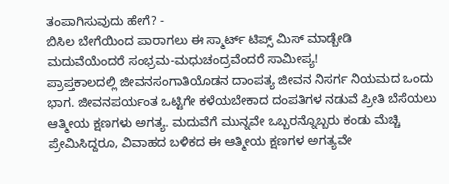ತಂಪಾಗಿಸುವುದು ಹೇಗೆ? -
ಬಿಸಿಲ ಬೇಗೆಯಿಂದ ಪಾರಾಗಲು ಈ ಸ್ಮಾರ್ಟ್ ಟಿಪ್ಸ್ ಮಿಸ್ ಮಾಡ್ಬೇಡಿ
ಮದುವೆಯೆಂದರೆ ಸಂಭ್ರಮ-ಮಧುಚಂದ್ರವೆಂದರೆ ಸಾಮೀಪ್ಯ!
ಪ್ರಾಪ್ತಕಾಲದಲ್ಲಿ ಜೀವನಸಂಗಾತಿಯೊಡನ ದಾಂಪತ್ಯ ಜೀವನ ನಿಸರ್ಗ ನಿಯಮದ ಒಂದು ಭಾಗ. ಜೀವನಪರ್ಯಂತ ಒಟ್ಟಿಗೇ ಕಳೆಯಬೇಕಾದ ದಂಪತಿಗಳ ನಡುವೆ ಪ್ರೀತಿ ಬೆಸೆಯಲು ಆತ್ಮೀಯ ಕ್ಷಣಗಳು ಅಗತ್ಯ. ಮದುವೆಗೆ ಮುನ್ನವೇ ಒಬ್ಬರನ್ನೊಬ್ಬರು ಕಂಡು ಮೆಚ್ಚಿ ಪ್ರೇಮಿಸಿದ್ದರೂ, ವಿವಾಹದ ಬಳಿಕದ ಈ ಆತ್ಮೀಯ ಕ್ಷಣಗಳ ಅಗತ್ಯವೇ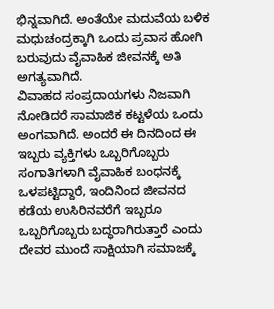ಭಿನ್ನವಾಗಿದೆ. ಅಂತೆಯೇ ಮದುವೆಯ ಬಳಿಕ ಮಧುಚಂದ್ರಕ್ಕಾಗಿ ಒಂದು ಪ್ರವಾಸ ಹೋಗಿ ಬರುವುದು ವೈವಾಹಿಕ ಜೀವನಕ್ಕೆ ಅತಿ ಅಗತ್ಯವಾಗಿದೆ.
ವಿವಾಹದ ಸಂಪ್ರದಾಯಗಳು ನಿಜವಾಗಿ ನೋಡಿದರೆ ಸಾಮಾಜಿಕ ಕಟ್ಟಳೆಯ ಒಂದು ಅಂಗವಾಗಿದೆ. ಅಂದರೆ ಈ ದಿನದಿಂದ ಈ ಇಬ್ಬರು ವ್ಯಕ್ತಿಗಳು ಒಬ್ಬರಿಗೊಬ್ಬರು ಸಂಗಾತಿಗಳಾಗಿ ವೈವಾಹಿಕ ಬಂಧನಕ್ಕೆ ಒಳಪಟ್ಟಿದ್ದಾರೆ, ಇಂದಿನಿಂದ ಜೀವನದ ಕಡೆಯ ಉಸಿರಿನವರೆಗೆ ಇಬ್ಬರೂ ಒಬ್ಬರಿಗೊಬ್ಬರು ಬದ್ಧರಾಗಿರುತ್ತಾರೆ ಎಂದು ದೇವರ ಮುಂದೆ ಸಾಕ್ಷಿಯಾಗಿ ಸಮಾಜಕ್ಕೆ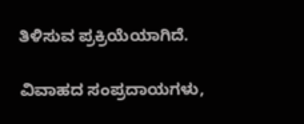ತಿಳಿಸುವ ಪ್ರಕ್ರಿಯೆಯಾಗಿದೆ.

ವಿವಾಹದ ಸಂಪ್ರದಾಯಗಳು,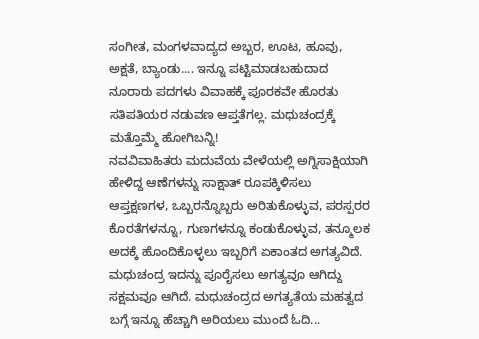ಸಂಗೀತ, ಮಂಗಳವಾದ್ಯದ ಅಬ್ಬರ, ಊಟ, ಹೂವು, ಅಕ್ಷತೆ, ಬ್ಯಾಂಡು.... ಇನ್ನೂ ಪಟ್ಟಿಮಾಡಬಹುದಾದ ನೂರಾರು ಪದಗಳು ವಿವಾಹಕ್ಕೆ ಪೂರಕವೇ ಹೊರತು ಸತಿಪತಿಯರ ನಡುವಣ ಆಪ್ತತೆಗಲ್ಲ. ಮಧುಚಂದ್ರಕ್ಕೆ ಮತ್ತೊಮ್ಮೆ ಹೋಗಿಬನ್ನಿ!
ನವವಿವಾಹಿತರು ಮದುವೆಯ ವೇಳೆಯಲ್ಲಿ ಅಗ್ನಿಸಾಕ್ಷಿಯಾಗಿ ಹೇಳಿದ್ದ ಆಣೆಗಳನ್ನು ಸಾಕ್ಷಾತ್ ರೂಪಕ್ಕಿಳಿಸಲು ಆಪ್ತಕ್ಷಣಗಳ, ಒಬ್ಬರನ್ನೊಬ್ಬರು ಅರಿತುಕೊಳ್ಳುವ, ಪರಸ್ಪರರ ಕೊರತೆಗಳನ್ನೂ, ಗುಣಗಳನ್ನೂ ಕಂಡುಕೊಳ್ಳುವ, ತನ್ಮೂಲಕ ಅದಕ್ಕೆ ಹೊಂದಿಕೊಳ್ಳಲು ಇಬ್ಬರಿಗೆ ಏಕಾಂತದ ಅಗತ್ಯವಿದೆ. ಮಧುಚಂದ್ರ ಇದನ್ನು ಪೂರೈಸಲು ಅಗತ್ಯವೂ ಆಗಿದ್ದು ಸಕ್ಷಮವೂ ಆಗಿದೆ. ಮಧುಚಂದ್ರದ ಅಗತ್ಯತೆಯ ಮಹತ್ವದ ಬಗ್ಗೆ ಇನ್ನೂ ಹೆಚ್ಚಾಗಿ ಅರಿಯಲು ಮುಂದೆ ಓದಿ...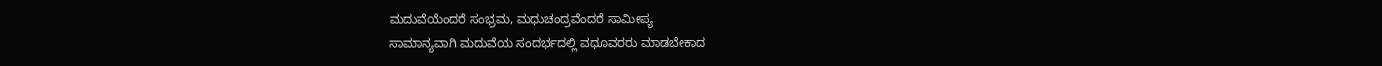ಮದುವೆಯೆಂದರೆ ಸಂಭ್ರಮ, ಮಧುಚಂದ್ರವೆಂದರೆ ಸಾಮೀಪ್ಯ
ಸಾಮಾನ್ಯವಾಗಿ ಮದುವೆಯ ಸಂದರ್ಭದಲ್ಲಿ ವಧೂವರರು ಮಾಡಬೇಕಾದ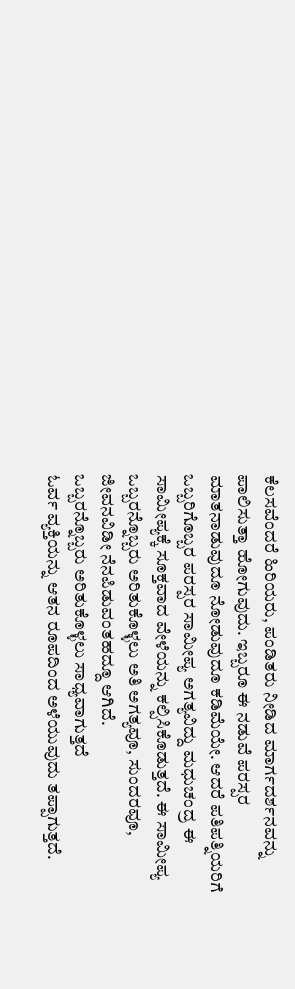ಕೆಲಸವೆಂದರೆ ಹಿರಿಯರು, ಪಂಡಿತರು ನೀಡಿದ ಮಾರ್ಗದರ್ಶನವನ್ನು ಪಾಲಿಸುತ್ತಾ ಹೋಗುವುದು. ಇಬ್ಬರೂ ಈ ನಡುವೆ ಪರಸ್ಪರ ಮಾತನಾಡುವುದೂ ನೋಡುವುದೂ ಕಡಿಮೆಯೇ. ಆದರೆ ಪತಿಪತ್ನಿಯರಿಗೆ ಒಬ್ಬರಿಗೊಬ್ಬರ ಪರಸ್ಪರ ಸಾಮೀಪ್ಯ ಅಗತ್ಯವಿದ್ದು ಮಧುಚಂದ್ರ ಈ ಸಾಮೀಪ್ಯಕ್ಕೆ ಸೂಕ್ತವಾದ ವೇಳೆಯನ್ನು ಕಲ್ಪಿಸಿಕೊಡುತ್ತದೆ. ಈ ಸಾಮೀಪ್ಯ ಒಬ್ಬರನ್ನೊಬ್ಬರು ಅರಿತುಕೊಳ್ಳಲು ಅತಿ ಅಗತ್ಯವೂ, ಸುಂದರವೂ, ಜೀವನವಿಡೀ ನೆನಪಿಡುವಂತಹದ್ದೂ ಆಗಿದೆ.
ಒಬ್ಬರನ್ನೊಬ್ಬರು ಅರಿತುಕೊಳ್ಳಲು ಸಾಧ್ಯವಾಗುತ್ತದೆ
ಓರ್ವ ವ್ಯಕ್ತಿಯನ್ನು ಆತನ ರೂಪದಿಂದ ಅಳೆಯುವುದು ತಪ್ಪಾಗುತ್ತದೆ.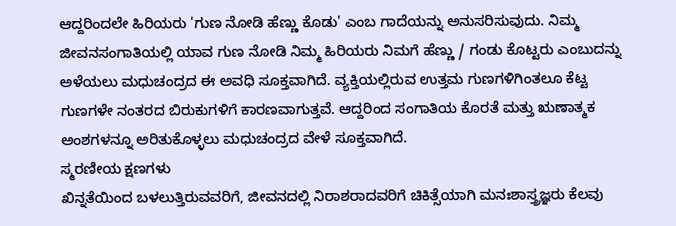ಆದ್ದರಿಂದಲೇ ಹಿರಿಯರು 'ಗುಣ ನೋಡಿ ಹೆಣ್ಣು ಕೊಡು' ಎಂಬ ಗಾದೆಯನ್ನು ಅನುಸರಿಸುವುದು. ನಿಮ್ಮ ಜೀವನಸಂಗಾತಿಯಲ್ಲಿ ಯಾವ ಗುಣ ನೋಡಿ ನಿಮ್ಮ ಹಿರಿಯರು ನಿಮಗೆ ಹೆಣ್ಣು / ಗಂಡು ಕೊಟ್ಟರು ಎಂಬುದನ್ನು ಅಳೆಯಲು ಮಧುಚಂದ್ರದ ಈ ಅವಧಿ ಸೂಕ್ತವಾಗಿದೆ. ವ್ಯಕ್ತಿಯಲ್ಲಿರುವ ಉತ್ತಮ ಗುಣಗಳಿಗಿಂತಲೂ ಕೆಟ್ಟ ಗುಣಗಳೇ ನಂತರದ ಬಿರುಕುಗಳಿಗೆ ಕಾರಣವಾಗುತ್ತವೆ. ಆದ್ದರಿಂದ ಸಂಗಾತಿಯ ಕೊರತೆ ಮತ್ತು ಋಣಾತ್ಮಕ ಅಂಶಗಳನ್ನೂ ಅರಿತುಕೊಳ್ಳಲು ಮಧುಚಂದ್ರದ ವೇಳೆ ಸೂಕ್ತವಾಗಿದೆ.
ಸ್ಮರಣೀಯ ಕ್ಷಣಗಳು
ಖಿನ್ನತೆಯಿಂದ ಬಳಲುತ್ತಿರುವವರಿಗೆ, ಜೀವನದಲ್ಲಿ ನಿರಾಶರಾದವರಿಗೆ ಚಿಕಿತ್ಸೆಯಾಗಿ ಮನಃಶಾಸ್ತ್ರಜ್ಞರು ಕೆಲವು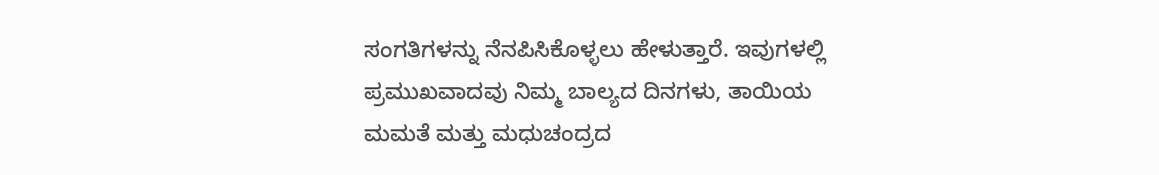ಸಂಗತಿಗಳನ್ನು ನೆನಪಿಸಿಕೊಳ್ಳಲು ಹೇಳುತ್ತಾರೆ. ಇವುಗಳಲ್ಲಿ ಪ್ರಮುಖವಾದವು ನಿಮ್ಮ ಬಾಲ್ಯದ ದಿನಗಳು, ತಾಯಿಯ ಮಮತೆ ಮತ್ತು ಮಧುಚಂದ್ರದ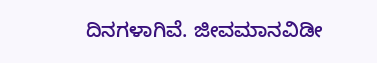ದಿನಗಳಾಗಿವೆ. ಜೀವಮಾನವಿಡೀ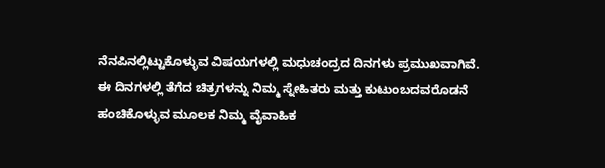ನೆನಪಿನಲ್ಲಿಟ್ಟುಕೊಳ್ಳುವ ವಿಷಯಗಳಲ್ಲಿ ಮಧುಚಂದ್ರದ ದಿನಗಳು ಪ್ರಮುಖವಾಗಿವೆ. ಈ ದಿನಗಳಲ್ಲಿ ತೆಗೆದ ಚಿತ್ರಗಳನ್ನು ನಿಮ್ಮ ಸ್ನೇಹಿತರು ಮತ್ತು ಕುಟುಂಬದವರೊಡನೆ ಹಂಚಿಕೊಳ್ಳುವ ಮೂಲಕ ನಿಮ್ಮ ವೈವಾಹಿಕ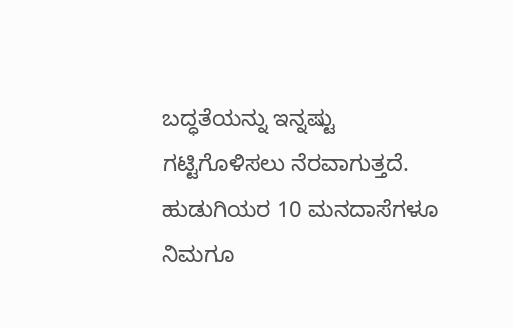ಬದ್ಧತೆಯನ್ನು ಇನ್ನಷ್ಟು ಗಟ್ಟಿಗೊಳಿಸಲು ನೆರವಾಗುತ್ತದೆ. ಹುಡುಗಿಯರ 10 ಮನದಾಸೆಗಳೂ ನಿಮಗೂ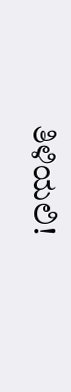ತಿಳಿಯಲಿ!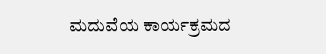ಮದುವೆಯ ಕಾರ್ಯಕ್ರಮದ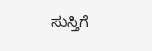ಸುಸ್ತಿಗೆ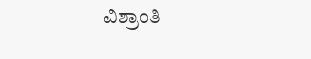ವಿಶ್ರಾಂತಿ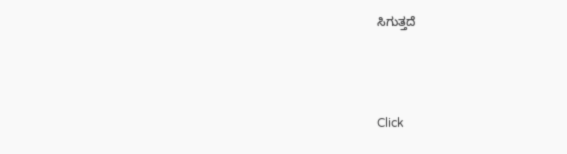ಸಿಗುತ್ತದೆ



Click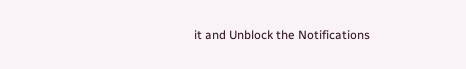it and Unblock the Notifications